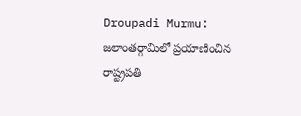Droupadi Murmu: జలాంతర్గామిలో ప్రయాణించిన రాష్ట్రపతి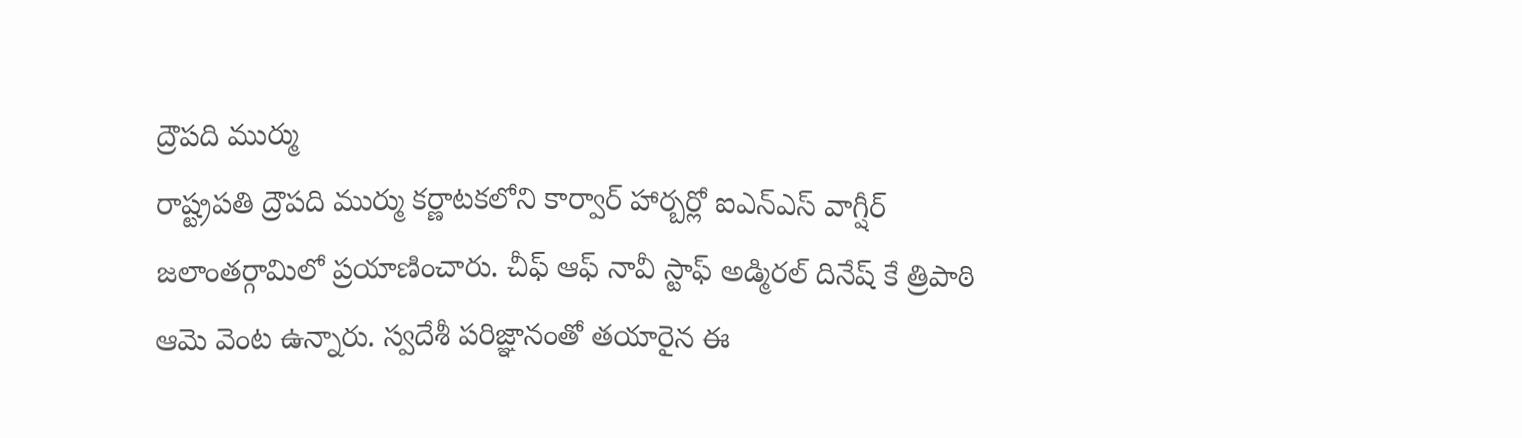ద్రౌపది ముర్ము
రాష్ట్రపతి ద్రౌపది ముర్ము కర్ణాటకలోని కార్వార్ హార్బర్లో ఐఎన్ఎస్ వాగ్షీర్ జలాంతర్గామిలో ప్రయాణించారు. చీఫ్ ఆఫ్ నావీ స్టాఫ్ అడ్మిరల్ దినేష్ కే త్రిపాఠి ఆమె వెంట ఉన్నారు. స్వదేశీ పరిజ్ఞానంతో తయారైన ఈ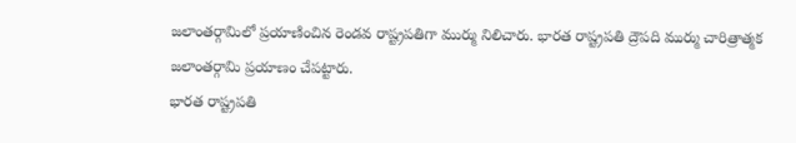జలాంతర్గామిలో ప్రయాణించిన రెండవ రాష్ట్రపతిగా ముర్ము నిలిచారు. భారత రాష్ట్రపతి ద్రౌపది ముర్ము చారిత్రాత్మక జలాంతర్గామి ప్రయాణం చేపట్టారు.
భారత రాష్ట్రపతి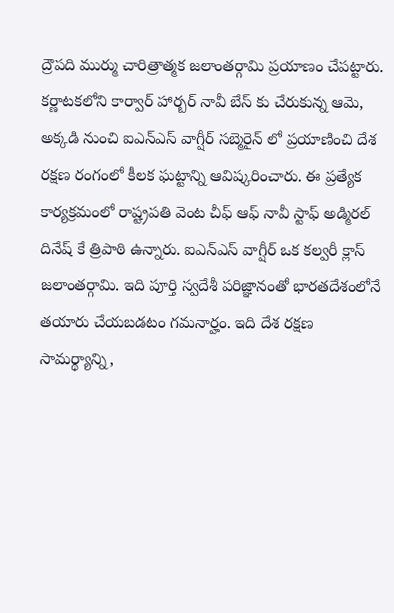ద్రౌపది ముర్ము చారిత్రాత్మక జలాంతర్గామి ప్రయాణం చేపట్టారు. కర్ణాటకలోని కార్వార్ హార్బర్ నావీ బేస్ కు చేరుకున్న ఆమె, అక్కడి నుంచి ఐఎన్ఎస్ వాగ్షీర్ సబ్మెరైన్ లో ప్రయాణించి దేశ రక్షణ రంగంలో కీలక ఘట్టాన్ని ఆవిష్కరించారు. ఈ ప్రత్యేక కార్యక్రమంలో రాష్ట్రపతి వెంట చీఫ్ ఆఫ్ నావీ స్టాఫ్ అడ్మిరల్ దినేష్ కే త్రిపాఠి ఉన్నారు. ఐఎన్ఎస్ వాగ్షీర్ ఒక కల్వరీ క్లాస్ జలాంతర్గామి. ఇది పూర్తి స్వదేశీ పరిజ్ఞానంతో భారతదేశంలోనే తయారు చేయబడటం గమనార్హం. ఇది దేశ రక్షణ సామర్థ్యాన్ని,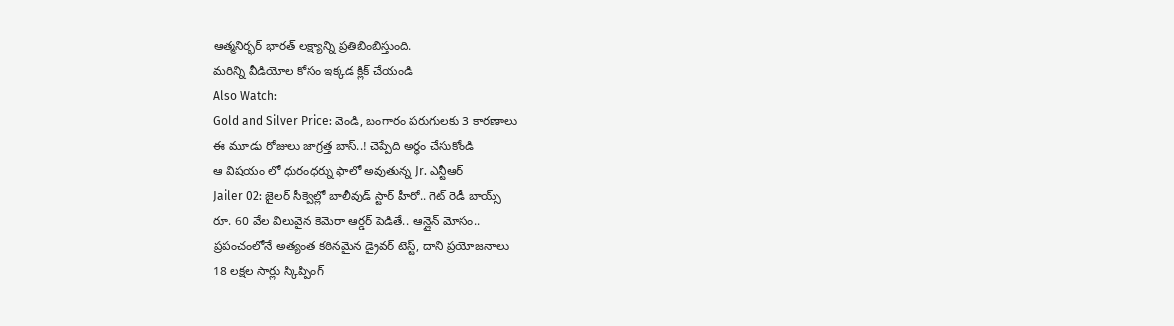ఆత్మనిర్భర్ భారత్ లక్ష్యాన్ని ప్రతిబింబిస్తుంది.
మరిన్ని వీడియోల కోసం ఇక్కడ క్లిక్ చేయండి
Also Watch:
Gold and Silver Price: వెండి, బంగారం పరుగులకు 3 కారణాలు
ఈ మూడు రోజులు జాగ్రత్త బాస్..! చెప్పేది అర్ధం చేసుకోండి
ఆ విషయం లో ధురంధర్ను ఫాలో అవుతున్న Jr. ఎన్టీఆర్
Jailer 02: జైలర్ సీక్వెల్లో బాలీవుడ్ స్టార్ హీరో.. గెట్ రెడీ బాయ్స్
రూ. 60 వేల విలువైన కెమెరా ఆర్డర్ పెడితే.. ఆన్లైన్ మోసం..
ప్రపంచంలోనే అత్యంత కఠినమైన డ్రైవర్ టెస్ట్, దాని ప్రయోజనాలు
18 లక్షల సార్లు స్కిప్పింగ్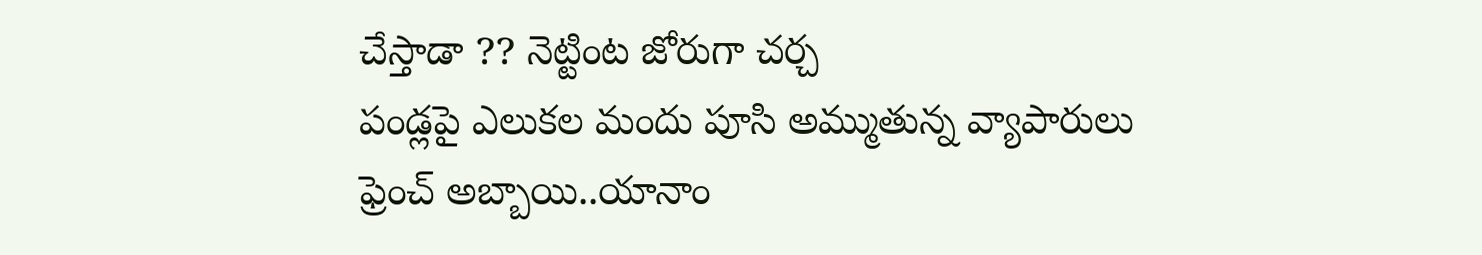చేస్తాడా ?? నెట్టింట జోరుగా చర్చ
పండ్లపై ఎలుకల మందు పూసి అమ్ముతున్న వ్యాపారులు
ఫ్రెంచ్ అబ్బాయి..యానాం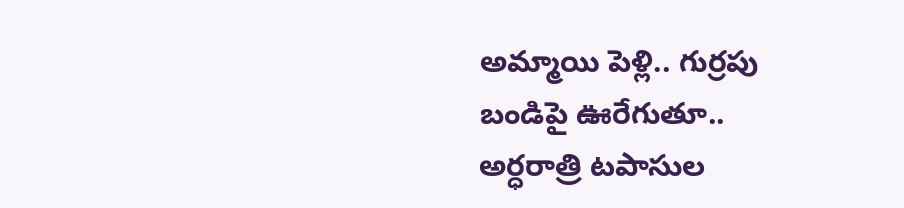అమ్మాయి పెళ్లి.. గుర్రపు బండిపై ఊరేగుతూ..
అర్ధరాత్రి టపాసుల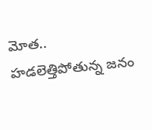మోత.. హడలెత్తిపోతున్న జనం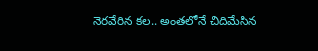నెరవేరిన కల.. అంతలోనే చిదిమేసిన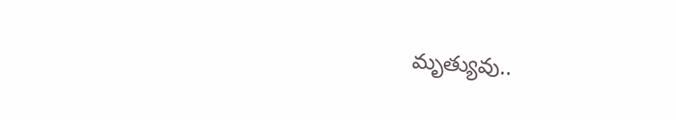మృత్యువు..